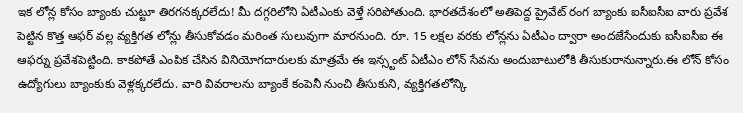ఇక లోన్ల కోసం బ్యాంకు చుట్టూ తిరగనక్కరలేదు! మీ దగ్గరిలోని ఏటీఎంకు వెళ్తే సరిపోతుంది. భారతదేశంలో అతిపెద్ద ప్రైవేట్ రంగ బ్యాంకు ఐసీఐసీఐ వారు ప్రవేశ పెట్టిన కొత్త ఆఫర్ వల్ల వ్యక్తిగత లోన్లు తీసుకోవడం మరింత సులువుగా మారనుంది. రూ. 15 లక్షల వరకు లోన్లను ఏటీఎం ద్వారా అందజేసేందుకు ఐసీఐసీఐ ఈ ఆఫర్ను ప్రవేశపెట్టింది. కాకపోతే ఎంపిక చేసిన వినియోగదారులకు మాత్రమే ఈ ఇన్స్టంట్ ఏటీఎం లోన్ సేవను అందుబాటులోకి తీసుకురానున్నారు.ఈ లోన్ కోసం ఉద్యోగులు బ్యాంకుకు వెళ్లక్కరలేదు. వారి వివరాలను బ్యాంకే కంపెనీ నుంచి తీసుకుని, వ్యక్తిగతలోన్కి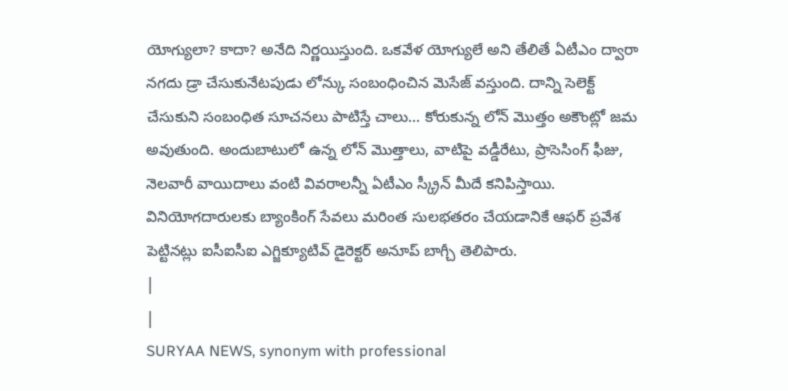యోగ్యులా? కాదా? అనేది నిర్ణయిస్తుంది. ఒకవేళ యోగ్యులే అని తేలితే ఏటీఎం ద్వారా నగదు డ్రా చేసుకునేటపుడు లోన్కు సంబంధించిన మెసేజ్ వస్తుంది. దాన్ని సెలెక్ట్ చేసుకుని సంబంధిత సూచనలు పాటిస్తే చాలు... కోరుకున్న లోన్ మొత్తం అకౌంట్లో జమ అవుతుంది. అందుబాటులో ఉన్న లోన్ మొత్తాలు, వాటిపై వడ్డీరేటు, ప్రాసెసింగ్ ఫీజు, నెలవారీ వాయిదాలు వంటి వివరాలన్నీ ఏటీఎం స్క్రీన్ మీదే కనిపిస్తాయి. వినియోగదారులకు బ్యాంకింగ్ సేవలు మరింత సులభతరం చేయడానికే ఆఫర్ ప్రవేశ పెట్టినట్లు ఐసీఐసీఐ ఎగ్జిక్యూటివ్ డైరెక్టర్ అనూప్ బాగ్చీ తెలిపారు.
|
|
SURYAA NEWS, synonym with professional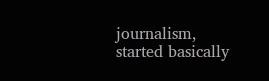journalism, started basically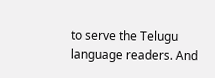to serve the Telugu language readers. And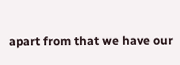apart from that we have our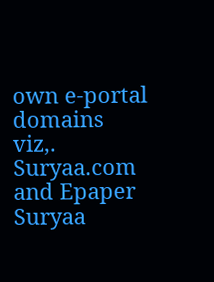own e-portal domains viz,. Suryaa.com and Epaper Suryaa